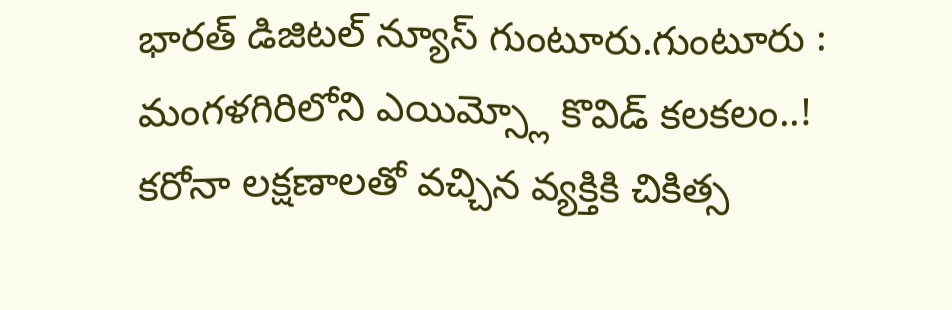భారత్ డిజిటల్ న్యూస్ గుంటూరు.గుంటూరు : మంగళగిరిలోని ఎయిమ్స్లో కొవిడ్ కలకలం..!
కరోనా లక్షణాలతో వచ్చిన వ్యక్తికి చికిత్స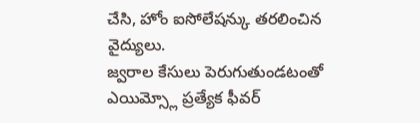చేసి, హోం ఐసోలేషన్కు తరలించిన వైద్యులు.
జ్వరాల కేసులు పెరుగుతుండటంతో ఎయిమ్స్లో ప్రత్యేక ఫీవర్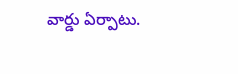వార్డు ఏర్పాటు.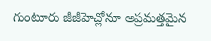గుంటూరు జీజీహెచ్లోనూ అప్రమత్తమైన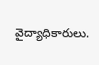వైద్యాధికారులు.